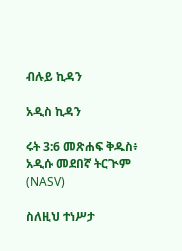ብሉይ ኪዳን

አዲስ ኪዳን

ሩት 3:6 መጽሐፍ ቅዱስ፥ አዲሱ መደበኛ ትርጒም (NASV)

ስለዚህ ተነሥታ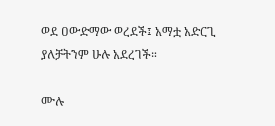ወደ ዐውድማው ወረደች፤ አማቷ አድርጊ ያለቻትንም ሁሉ አደረገች።

ሙሉ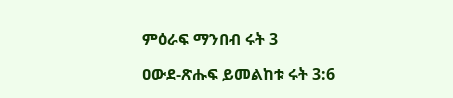ምዕራፍ ማንበብ ሩት 3

ዐውደ-ጽሑፍ ይመልከቱ ሩት 3:6